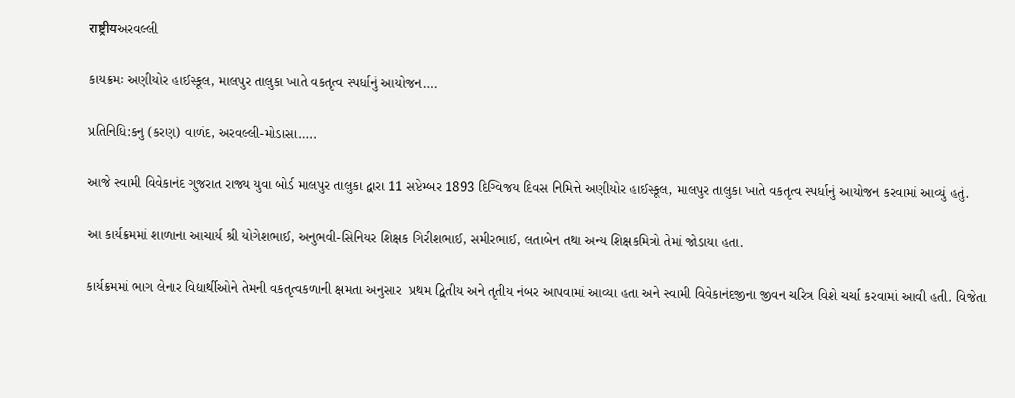राष्ट्रीयઅરવલ્લી

કાયક્રમઃ અણીયોર હાઈસ્કૂલ, માલપુર તાલુકા ખાતે વકતૃત્વ સ્પર્ધાનું આયોજન….

પ્રતિનિધિ:કનુ (કરણ) વાળંદ, અરવલ્લી-મોડાસા…..

આજે સ્વામી વિવેકાનંદ ગુજરાત રાજ્ય યુવા બોર્ડ માલપુર તાલુકા દ્વારા 11 સપ્ટેમ્બર 1893 દિગ્વિજય દિવસ નિમિત્તે અણીયોર હાઈસ્કૂલ, માલપુર તાલુકા ખાતે વકતૃત્વ સ્પર્ધાનું આયોજન કરવામાં આવ્યું હતું.

આ કાર્યક્રમમાં શાળાના આચાર્ય‌ શ્રી યોગેશભાઈ, અનુભવી-સિનિયર શિક્ષક ગિરીશભાઈ, સમીરભાઈ, લતાબેન તથા અન્ય શિક્ષકમિત્રો તેમાં જોડાયા હતા.

કાર્યક્રમમાં ભાગ લેનાર વિદ્યાર્થીઓને તેમની વકતૃત્વકળાની ક્ષમતા અનુસાર  પ્રથમ દ્વિતીય અને તૃતીય નંબર આપવામાં આવ્યા હતા અને સ્વામી વિવેકાનંદજીના જીવન ચરિત્ર વિશે ચર્ચા કરવામાં આવી હતી. વિજેતા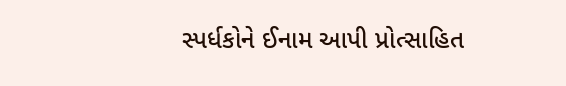સ્પર્ધકોને ઈનામ આપી પ્રોત્સાહિત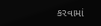કરવામાં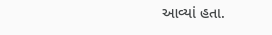આવ્યાં હતા.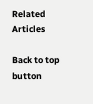Related Articles

Back to top button